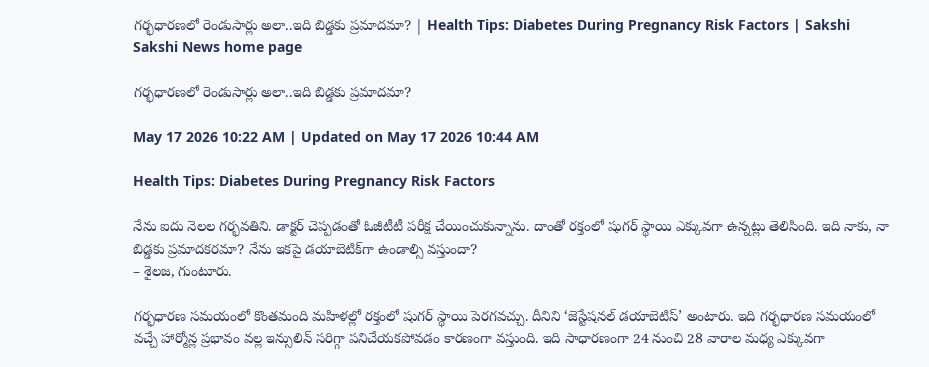గర్భధారణలో రెండుసార్లు అలా..ఇది బిడ్డకు ప్రమాదమా? | Health Tips: Diabetes During Pregnancy Risk Factors | Sakshi
Sakshi News home page

గర్భధారణలో రెండుసార్లు అలా..ఇది బిడ్డకు ప్రమాదమా?

May 17 2026 10:22 AM | Updated on May 17 2026 10:44 AM

Health Tips: Diabetes During Pregnancy Risk Factors

నేను ఐదు నెలల గర్భవతిని. డాక్టర్‌ చెప్పడంతో ఓజీటీటీ పరీక్ష చేయించుకున్నాను. దాంతో రక్తంలో షుగర్‌ స్థాయి ఎక్కువగా ఉన్నట్లు తెలిసింది. ఇది నాకు, నా బిడ్డకు ప్రమాదకరమా? నేను ఇకపై డయాబెటిక్‌గా ఉండాల్సి వస్తుందా?
– శైలజ, గుంటూరు.

గర్భధారణ సమయంలో కొంతమంది మహిళల్లో రక్తంలో షుగర్‌ స్థాయి పెరగవచ్చు. దీనిని ‘జెస్టేషనల్‌ డయాబెటిస్‌’ అంటారు. ఇది గర్భధారణ సమయంలో వచ్చే హార్మోన్ల ప్రభావం వల్ల ఇన్సులిన్‌ సరిగ్గా పనిచేయకపోవడం కారణంగా వస్తుంది. ఇది సాధారణంగా 24 నుంచి 28 వారాల మధ్య ఎక్కువగా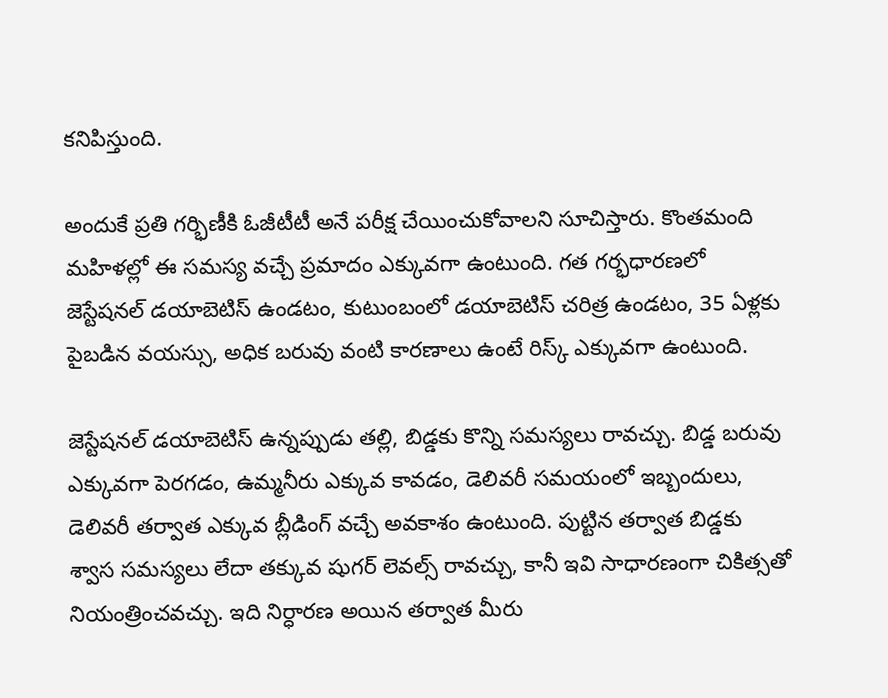కనిపిస్తుంది.

అందుకే ప్రతి గర్భిణీకి ఓజీటీటీ అనే పరీక్ష చేయించుకోవాలని సూచిస్తారు. కొంతమంది మహిళల్లో ఈ సమస్య వచ్చే ప్రమాదం ఎక్కువగా ఉంటుంది. గత గర్భధారణలో జెస్టేషనల్‌ డయాబెటిస్‌ ఉండటం, కుటుంబంలో డయాబెటిస్‌ చరిత్ర ఉండటం, 35 ఏళ్లకు పైబడిన వయస్సు, అధిక బరువు వంటి కారణాలు ఉంటే రిస్క్‌ ఎక్కువగా ఉంటుంది.

జెస్టేషనల్‌ డయాబెటిస్‌ ఉన్నప్పుడు తల్లి, బిడ్డకు కొన్ని సమస్యలు రావచ్చు. బిడ్డ బరువు ఎక్కువగా పెరగడం, ఉమ్మనీరు ఎక్కువ కావడం, డెలివరీ సమయంలో ఇబ్బందులు, డెలివరీ తర్వాత ఎక్కువ బ్లీడింగ్‌ వచ్చే అవకాశం ఉంటుంది. పుట్టిన తర్వాత బిడ్డకు శ్వాస సమస్యలు లేదా తక్కువ షుగర్‌ లెవల్స్‌ రావచ్చు, కానీ ఇవి సాధారణంగా చికిత్సతో నియంత్రించవచ్చు. ఇది నిర్ధారణ అయిన తర్వాత మీరు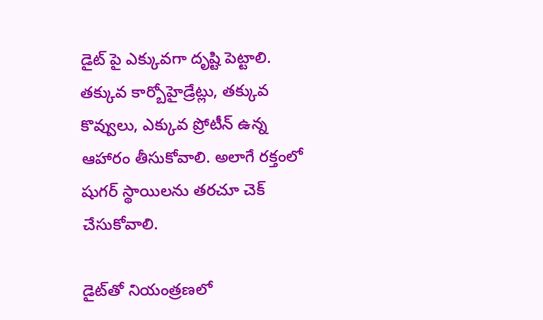డైట్‌ పై ఎక్కువగా దృష్టి పెట్టాలి. తక్కువ కార్బోహైడ్రేట్లు, తక్కువ కొవ్వులు, ఎక్కువ ప్రోటీన్‌ ఉన్న ఆహారం తీసుకోవాలి. అలాగే రక్తంలో షుగర్‌ స్థాయిలను తరచూ చెక్‌ చేసుకోవాలి.

డైట్‌తో నియంత్రణలో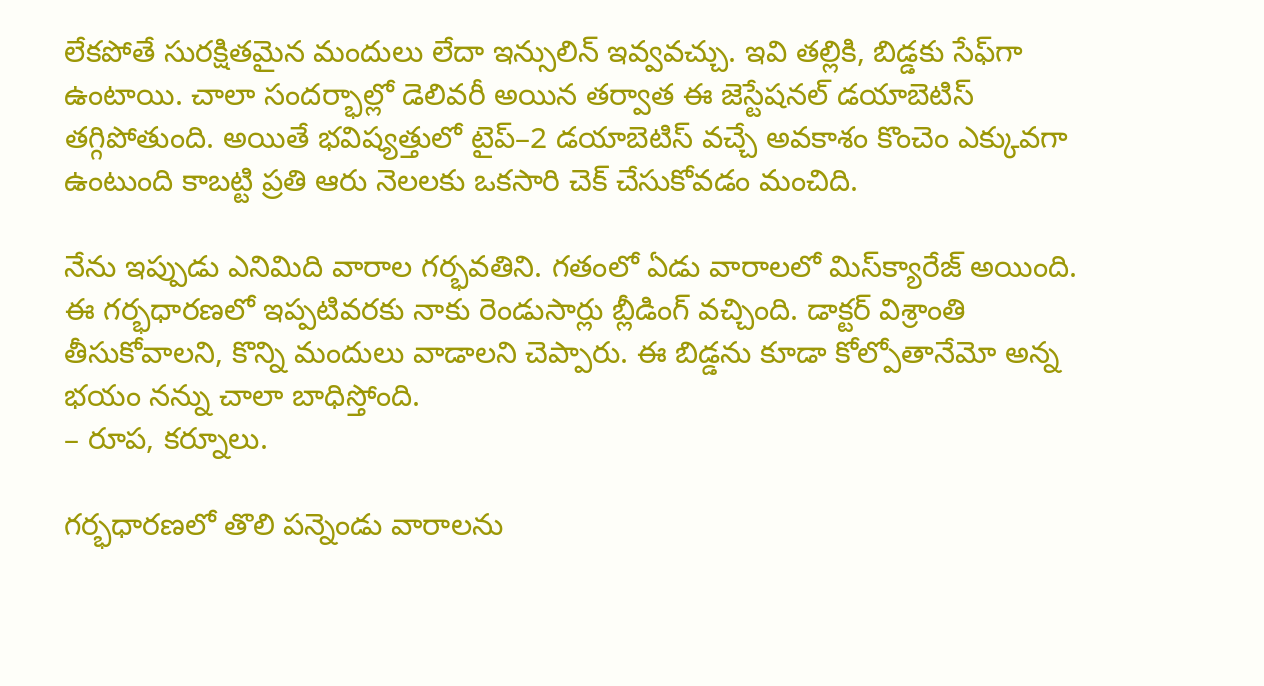లేకపోతే సురక్షితమైన మందులు లేదా ఇన్సులిన్‌ ఇవ్వవచ్చు. ఇవి తల్లికి, బిడ్డకు సేఫ్‌గా ఉంటాయి. చాలా సందర్భాల్లో డెలివరీ అయిన తర్వాత ఈ జెస్టేషనల్‌ డయాబెటిస్‌ తగ్గిపోతుంది. అయితే భవిష్యత్తులో టైప్‌–2 డయాబెటిస్‌ వచ్చే అవకాశం కొంచెం ఎక్కువగా ఉంటుంది కాబట్టి ప్రతి ఆరు నెలలకు ఒకసారి చెక్‌ చేసుకోవడం మంచిది.

నేను ఇప్పుడు ఎనిమిది వారాల గర్భవతిని. గతంలో ఏడు వారాలలో మిస్‌క్యారేజ్‌ అయింది. ఈ గర్భధారణలో ఇప్పటివరకు నాకు రెండుసార్లు బ్లీడింగ్‌ వచ్చింది. డాక్టర్‌ విశ్రాంతి తీసుకోవాలని, కొన్ని మందులు వాడాలని చెప్పారు. ఈ బిడ్డను కూడా కోల్పోతానేమో అన్న భయం నన్ను చాలా బాధిస్తోంది.
– రూప, కర్నూలు.

గర్భధారణలో తొలి పన్నెండు వారాలను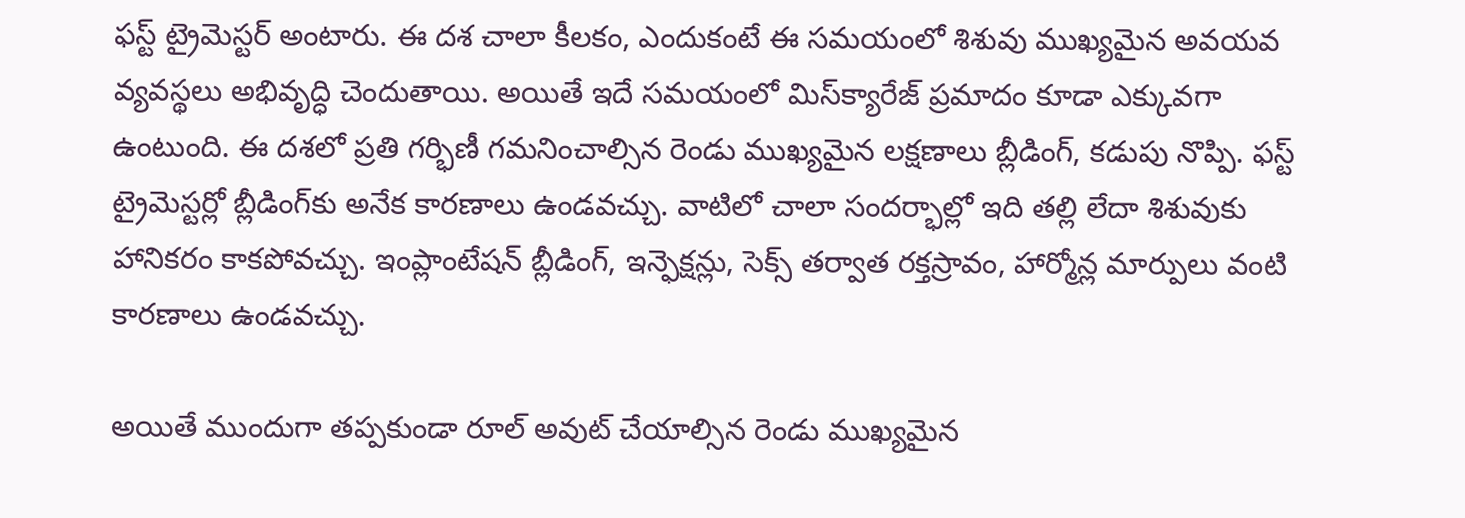ఫస్ట్‌ ట్రైమెస్టర్‌ అంటారు. ఈ దశ చాలా కీలకం, ఎందుకంటే ఈ సమయంలో శిశువు ముఖ్యమైన అవయవ వ్యవస్థలు అభివృద్ధి చెందుతాయి. అయితే ఇదే సమయంలో మిస్‌క్యారేజ్‌ ప్రమాదం కూడా ఎక్కువగా ఉంటుంది. ఈ దశలో ప్రతి గర్భిణీ గమనించాల్సిన రెండు ముఖ్యమైన లక్షణాలు బ్లీడింగ్, కడుపు నొప్పి. ఫస్ట్‌ ట్రైమెస్టర్లో బ్లీడింగ్‌కు అనేక కారణాలు ఉండవచ్చు. వాటిలో చాలా సందర్భాల్లో ఇది తల్లి లేదా శిశువుకు హానికరం కాకపోవచ్చు. ఇంప్లాంటేషన్‌ బ్లీడింగ్, ఇన్ఫెక్షన్లు, సెక్స్‌ తర్వాత రక్తస్రావం, హార్మోన్ల మార్పులు వంటి కారణాలు ఉండవచ్చు.

అయితే ముందుగా తప్పకుండా రూల్‌ అవుట్‌ చేయాల్సిన రెండు ముఖ్యమైన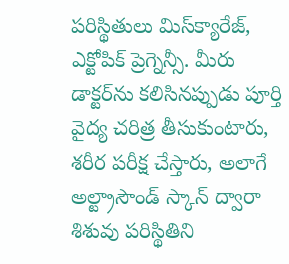పరిస్థితులు మిస్‌క్యారేజ్, ఎక్టోపిక్‌ ప్రెగ్నెన్సీ. మీరు డాక్టర్‌ను కలిసినప్పుడు పూర్తి వైద్య చరిత్ర తీసుకుంటారు, శరీర పరీక్ష చేస్తారు, అలాగే అల్ట్రాసౌండ్‌ స్కాన్‌ ద్వారా శిశువు పరిస్థితిని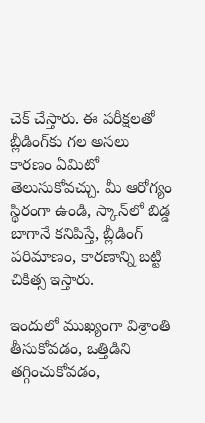చెక్‌ చేస్తారు. ఈ పరీక్షలతో బ్లీడింగ్‌కు గల అసలు కారణం ఏమిటో తెలుసుకోవచ్చు. మీ ఆరోగ్యం స్థిరంగా ఉండి, స్కాన్‌లో బిడ్డ బాగానే కనిపిస్తే, బ్లీడింగ్‌ పరిమాణం, కారణాన్ని బట్టి చికిత్స ఇస్తారు.

ఇందులో ముఖ్యంగా విశ్రాంతి తీసుకోవడం, ఒత్తిడిని తగ్గించుకోవడం,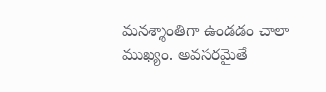మనశ్శాంతిగా ఉండడం చాలా ముఖ్యం. అవసరమైతే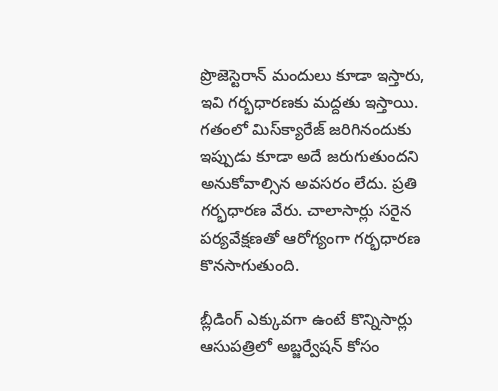ప్రొజెస్టెరాన్‌ మందులు కూడా ఇస్తారు, ఇవి గర్భధారణకు మద్దతు ఇస్తాయి. గతంలో మిస్‌క్యారేజ్‌ జరిగినందుకు ఇప్పుడు కూడా అదే జరుగుతుందని అనుకోవాల్సిన అవసరం లేదు. ప్రతి గర్భధారణ వేరు. చాలాసార్లు సరైన పర్యవేక్షణతో ఆరోగ్యంగా గర్భధారణ కొనసాగుతుంది.

బ్లీడింగ్‌ ఎక్కువగా ఉంటే కొన్నిసార్లు ఆసుపత్రిలో అబ్జర్వేషన్‌ కోసం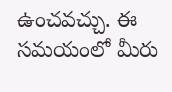ఉంచవచ్చు. ఈ సమయంలో మీరు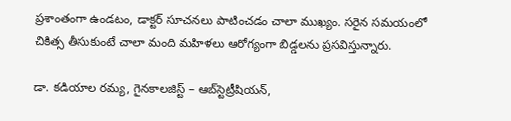ప్రశాంతంగా ఉండటం, డాక్టర్‌ సూచనలు పాటించడం చాలా ముఖ్యం. సరైన సమయంలో చికిత్స తీసుకుంటే చాలా మంది మహిళలు ఆరోగ్యంగా బిడ్డలను ప్రసవిస్తున్నారు.

డా. కడియాల రమ్య, గైనకాలజిస్ట్‌ – ఆబ్‌స్టెట్రీషియన్‌,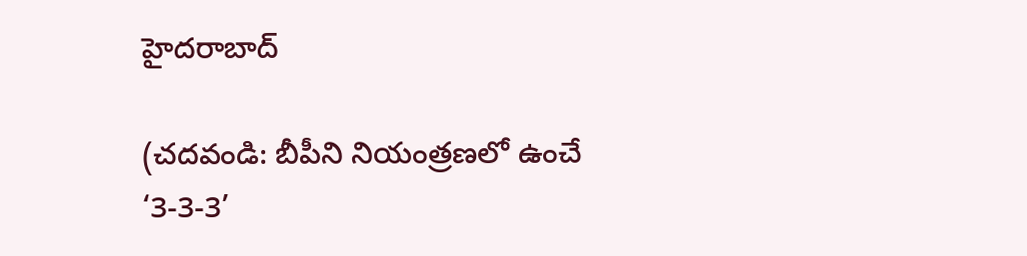హైదరాబాద్‌

(చదవండి: బీపీని నియంత్రణలో ఉంచే ‘3-3-3’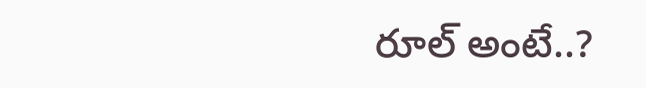రూల్‌ అంటే..?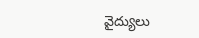వైద్యులు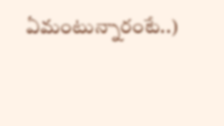ఏమంటున్నారంటే..)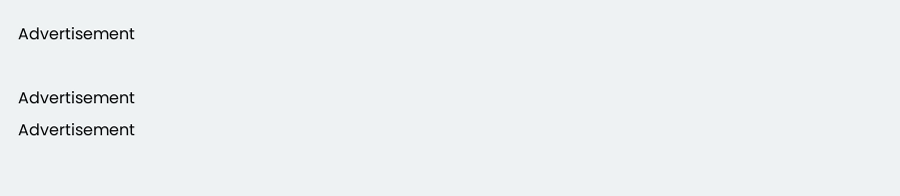Advertisement

Advertisement
Advertisement